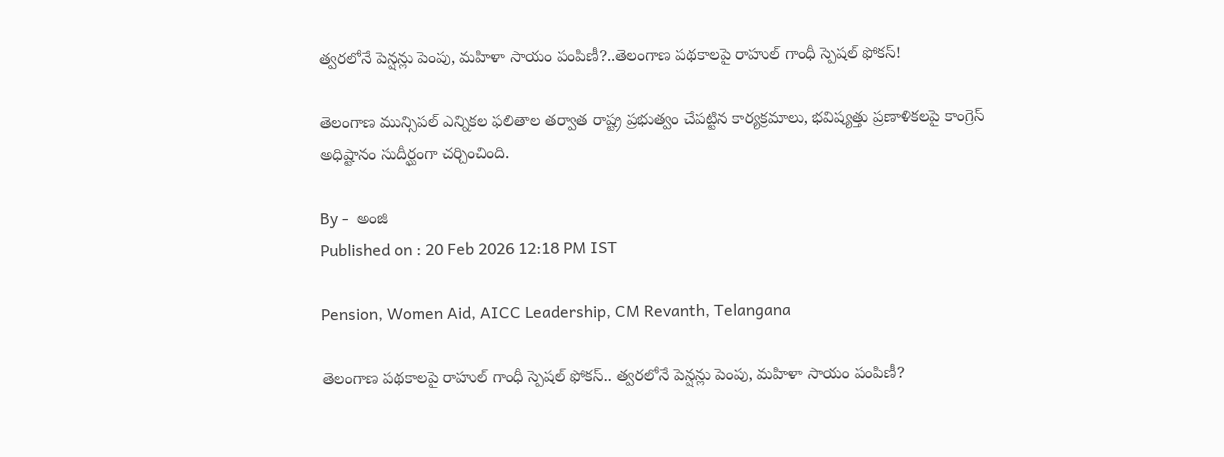త్వరలోనే పెన్షన్లు పెంపు, మహిళా సాయం పంపిణీ?..తెలంగాణ పథకాలపై రాహుల్ గాంధీ స్పెషల్ ఫోకస్!

తెలంగాణ మున్సిపల్ ఎన్నికల ఫలితాల తర్వాత రాష్ట్ర ప్రభుత్వం చేపట్టిన కార్యక్రమాలు, భవిష్యత్తు ప్రణాళికలపై కాంగ్రెస్ అధిష్టానం సుదీర్ఘంగా చర్చించింది.

By -  అంజి
Published on : 20 Feb 2026 12:18 PM IST

Pension, Women Aid, AICC Leadership, CM Revanth, Telangana

తెలంగాణ పథకాలపై రాహుల్ గాంధీ స్పెషల్ ఫోకస్.. త్వరలోనే పెన్షన్లు పెంపు, మహిళా సాయం పంపిణీ?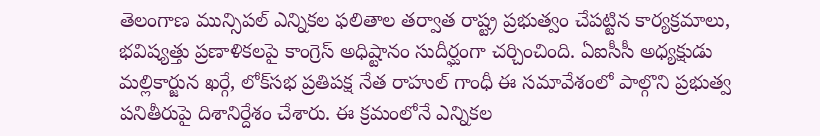తెలంగాణ మున్సిపల్ ఎన్నికల ఫలితాల తర్వాత రాష్ట్ర ప్రభుత్వం చేపట్టిన కార్యక్రమాలు, భవిష్యత్తు ప్రణాళికలపై కాంగ్రెస్ అధిష్టానం సుదీర్ఘంగా చర్చించింది. ఏఐసీసీ అధ్యక్షుడు మల్లికార్జున ఖర్గే, లోక్‌సభ ప్రతిపక్ష నేత రాహుల్ గాంధీ ఈ సమావేశంలో పాల్గొని ప్రభుత్వ పనితీరుపై దిశానిర్దేశం చేశారు. ఈ క్రమంలోనే ఎన్నికల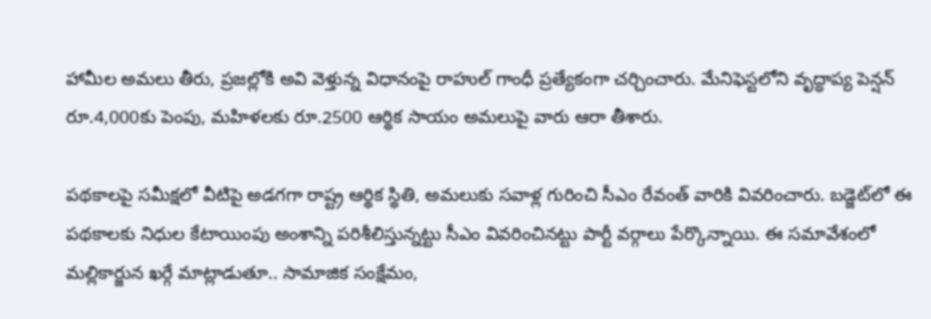హామీల అమలు తీరు, ప్రజల్లోకి అవి వెళ్తున్న విధానంపై రాహుల్ గాంధీ ప్రత్యేకంగా చర్చించారు. మేనిఫెస్టలోని వృద్ధాప్య పెన్షన్‌ రూ.4,000కు పెంపు, మహిళలకు రూ.2500 ఆర్థిక సాయం అమలుపై వారు ఆరా తీశారు.

పథకాలపై సమీక్షలో వీటిపై అడగగా రాష్ట్ర ఆర్థిక స్థితి, అమలుకు సవాళ్ల గురించి సీఎం రేవంత్‌ వారికి వివరించారు. బడ్జెట్‌లో ఈ పథకాలకు నిధుల కేటాయింపు అంశాన్ని పరిశీలిస్తున్నట్టు సీఎం వివరించినట్టు పార్టీ వర్గాలు పేర్కొన్నాయి. ఈ సమావేశంలో మల్లికార్జున ఖర్గే మాట్లాడుతూ.. సామాజిక సంక్షేమం,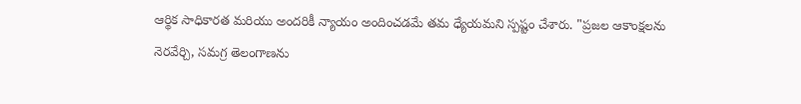ఆర్థిక సాధికారత మరియు అందరికీ న్యాయం అందించడమే తమ ధ్యేయమని స్పష్టం చేశారు. "ప్రజల ఆకాంక్షలను నెరవేర్చి, సమగ్ర తెలంగాణను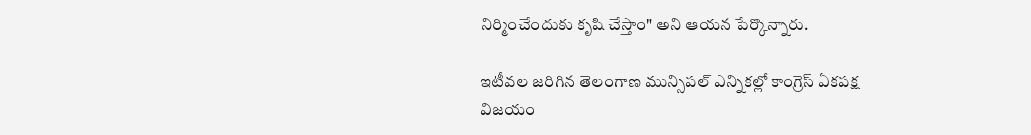నిర్మించేందుకు కృషి చేస్తాం" అని ఆయన పేర్కొన్నారు.

ఇటీవల జరిగిన తెలంగాణ మున్సిపల్ ఎన్నికల్లో కాంగ్రెస్ ఏకపక్ష విజయం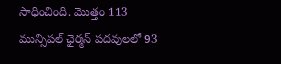సాధించింది. మొత్తం 113 మున్సిపల్ ఛైర్మన్ పదవులలో 93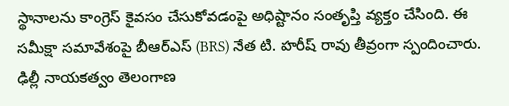స్థానాలను కాంగ్రెస్ కైవసం చేసుకోవడంపై అధిష్టానం సంతృప్తి వ్యక్తం చేసింది. ఈ సమీక్షా సమావేశంపై బీఆర్ఎస్ (BRS) నేత టి. హరీష్ రావు తీవ్రంగా స్పందించారు. ఢిల్లీ నాయకత్వం తెలంగాణ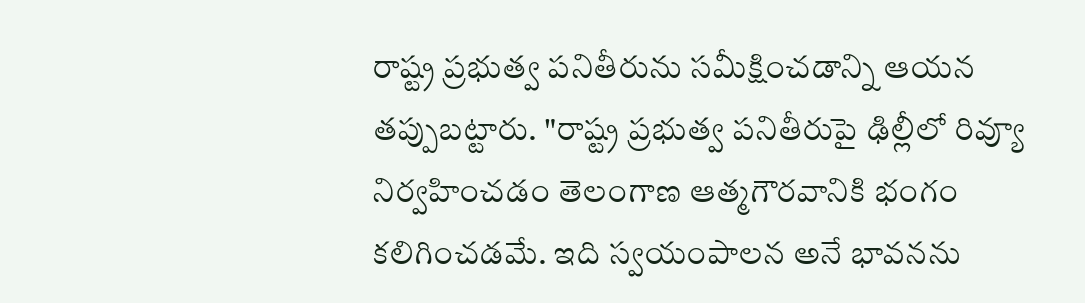రాష్ట్ర ప్రభుత్వ పనితీరును సమీక్షించడాన్ని ఆయన తప్పుబట్టారు. "రాష్ట్ర ప్రభుత్వ పనితీరుపై ఢిల్లీలో రివ్యూ నిర్వహించడం తెలంగాణ ఆత్మగౌరవానికి భంగం కలిగించడమే. ఇది స్వయంపాలన అనే భావనను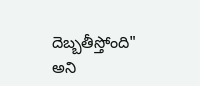దెబ్బతీస్తోంది" అని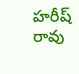హరీష్ రావు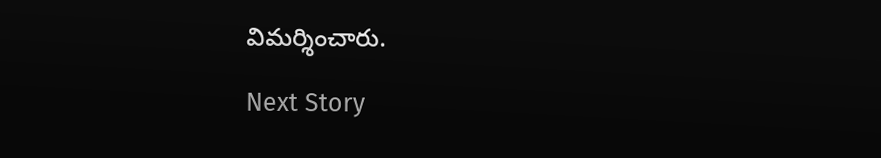విమర్శించారు.

Next Story